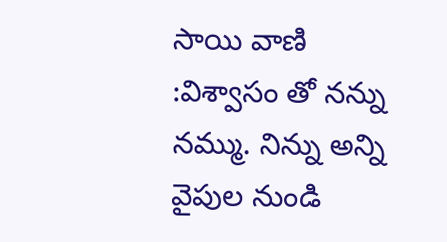సాయి వాణి :విశ్వాసం తో నన్ను నమ్ము. నిన్ను అన్ని వైపుల నుండి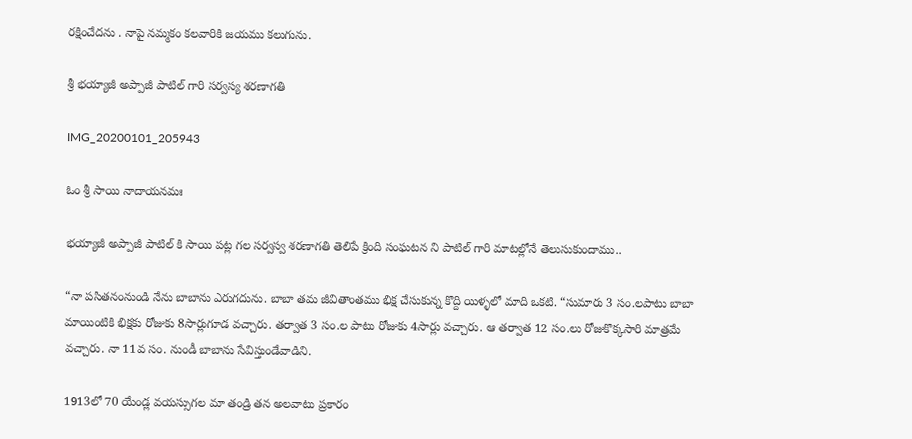రక్షించేదను . నాపై నమ్మకం కలవారికి జయము కలుగును.

శ్రీ భయ్యాజీ అప్పాజీ పాటిల్ గారి సర్వస్య శరణాగతి

IMG_20200101_205943

ఓం శ్రీ సాయి నాదాయనమః

భయ్యాజీ అప్పాజీ పాటిల్ కి సాయి పట్ల గల సర్వస్వ శరణాగతి తెలిపే క్రింది సంఘటన ని పాటిల్ గారి మాటల్లోనే తెలుసుకుందాము..

“నా పసితనంనుండి నేను బాబాను ఎరుగదును. బాబా తమ జీవితాంతము భిక్ష చేసుకున్న కొద్ది యిళ్ళలో మాది ఒకటి. “సుమారు 3 సం.లపాటు బాబా మాయింటికి భిక్షకు రోజుకు 8సార్లుగూడ వచ్చారు. తర్వాత 3 సం.ల పాటు రోజుకు 4సార్లు వచ్చారు. ఆ తర్వాత 12 సం.లు రోజుకొక్కసారి మాత్రమే వచ్చారు. నా 11వ సం. నుండీ బాబాను సేవిస్తుండేవాడిని.

1913లో 70 యేండ్ల వయస్సుగల మా తండ్రి తన అలవాటు ప్రకారం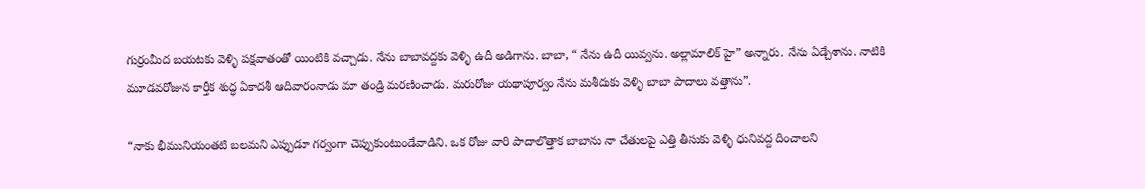గుర్రంమీద బయటకు వెళ్ళి పక్షవాతంతో యింటికి వచ్చాడు. నేను బాబావద్దకు వెళ్ళి ఉదీ అడిగాను. బాబా, “ నేను ఉదీ యివ్వను. అల్లామాలిక్ హై” అన్నారు. నేను ఏడ్చేశాను. నాటికి మూడవరోజున కార్తీక శుద్ధ ఏకాదశీ ఆదివారంనాడు మా తండ్రి మరణించాడు. మరురోజు యథాపూర్వం నేను మశీదుకు వెళ్ళి బాబా పాదాలు వత్తాను”.

“నాకు భీమునియంతటి బలమని ఎప్పుడూ గర్వంగా చెప్పుకుంటుండేవాడిని. ఒక రోజు వారి పాదాలొత్తాక బాబాను నా చేతులపై ఎత్తి తీసుకు వెళ్ళి ధునివద్ద దించాలని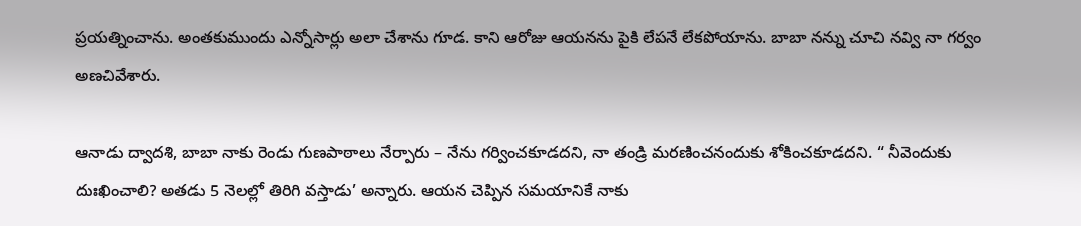ప్రయత్నించాను. అంతకుముందు ఎన్నోసార్లు అలా చేశాను గూడ. కాని ఆరోజు ఆయనను పైకి లేపనే లేకపోయాను. బాబా నన్ను చూచి నవ్వి నా గర్వం అణచివేశారు.

ఆనాడు ద్వాదశి, బాబా నాకు రెండు గుణపాఠాలు నేర్పారు – నేను గర్వించకూడదని, నా తండ్రి మరణించనందుకు శోకించకూడదని. “ నీవెందుకు దుఃఖించాలి? అతడు 5 నెలల్లో తిరిగి వస్తాడు’ అన్నారు. ఆయన చెప్పిన సమయానికే నాకు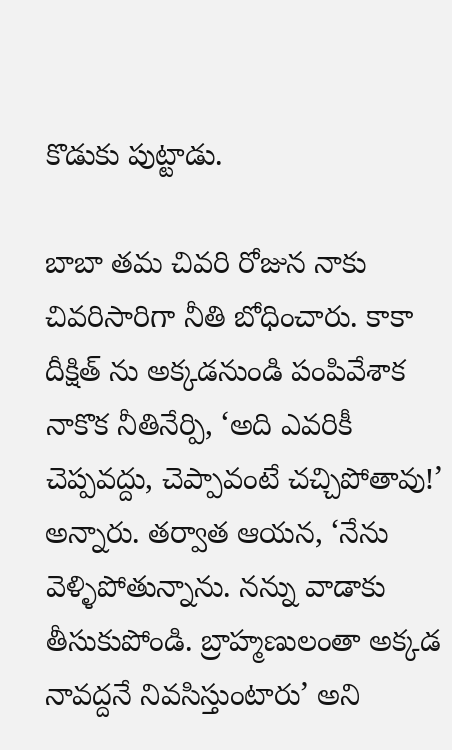కొడుకు పుట్టాడు.

బాబా తమ చివరి రోజున నాకు చివరిసారిగా నీతి బోధించారు. కాకా దీక్షిత్ ను అక్కడనుండి పంపివేశాక నాకొక నీతినేర్పి, ‘అది ఎవరికీ చెప్పవద్దు, చెప్పావంటే చచ్చిపోతావు!’ అన్నారు. తర్వాత ఆయన, ‘నేను వెళ్ళిపోతున్నాను. నన్ను వాడాకు తీసుకుపోండి. బ్రాహ్మణులంతా అక్కడ నావద్దనే నివసిస్తుంటారు’ అని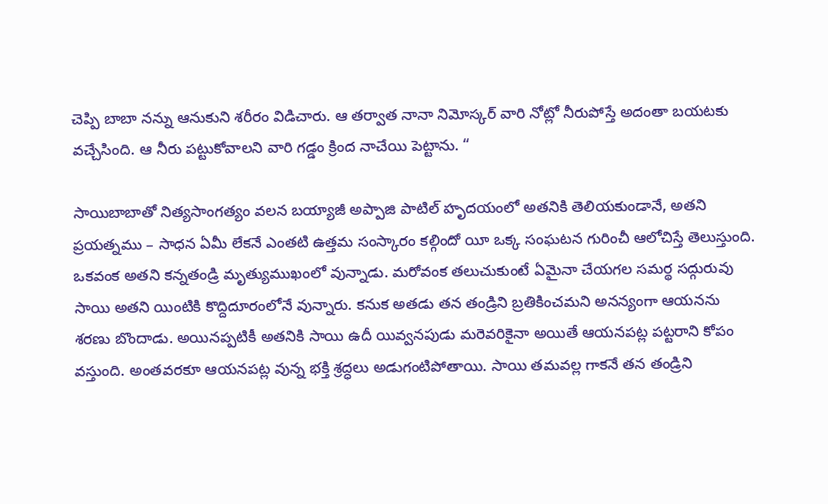చెప్పి బాబా నన్ను ఆనుకుని శరీరం విడిచారు. ఆ తర్వాత నానా నిమోస్కర్ వారి నోట్లో నీరుపోస్తే అదంతా బయటకు వచ్చేసింది. ఆ నీరు పట్టుకోవాలని వారి గడ్డం క్రింద నాచేయి పెట్టాను. “

సాయిబాబాతో నిత్యసాంగత్యం వలన బయ్యాజీ అప్పాజి పాటిల్ హృదయంలో అతనికి తెలియకుండానే, అతని ప్రయత్నము – సాధన ఏమీ లేకనే ఎంతటి ఉత్తమ సంస్కారం కల్గిందో యీ ఒక్క సంఘటన గురించీ ఆలోచిస్తే తెలుస్తుంది. ఒకవంక అతని కన్నతండ్రి మృత్యుముఖంలో వున్నాడు. మరోవంక తలుచుకుంటే ఏమైనా చేయగల సమర్థ సద్గురువు సాయి అతని యింటికి కొద్దిదూరంలోనే వున్నారు. కనుక అతడు తన తండ్రిని బ్రతికించమని అనన్యంగా ఆయనను శరణు బొందాడు. అయినప్పటికీ అతనికి సాయి ఉదీ యివ్వనపుడు మరెవరికైనా అయితే ఆయనపట్ల పట్టరాని కోపం వస్తుంది. అంతవరకూ ఆయనపట్ల వున్న భక్తి శ్రద్ధలు అడుగంటిపోతాయి. సాయి తమవల్ల గాకనే తన తండ్రిని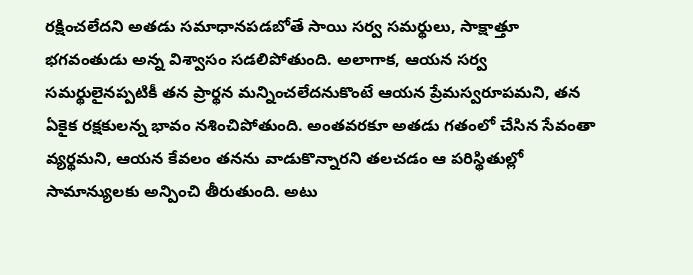రక్షించలేదని అతడు సమాధానపడబోతే సాయి సర్వ సమర్థులు, సాక్షాత్తూ భగవంతుడు అన్న విశ్వాసం సడలిపోతుంది. అలాగాక, ఆయన సర్వ సమర్థులైనప్పటికీ తన ప్రార్థన మన్నించలేదనుకొంటే ఆయన ప్రేమస్వరూపమని, తన ఏకైక రక్షకులన్న భావం నశించిపోతుంది. అంతవరకూ అతడు గతంలో చేసిన సేవంతా వ్యర్థమని, ఆయన కేవలం తనను వాడుకొన్నారని తలచడం ఆ పరిస్థితుల్లో సామాన్యులకు అన్పించి తీరుతుంది. అటు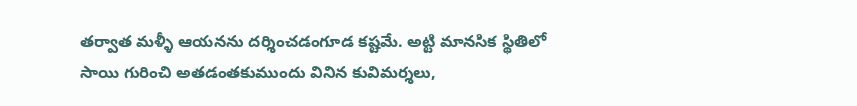తర్వాత మళ్ళీ ఆయనను దర్శించడంగూడ కష్టమే. అట్టి మానసిక స్థితిలో సాయి గురించి అతడంతకుముందు వినిన కువిమర్శలు,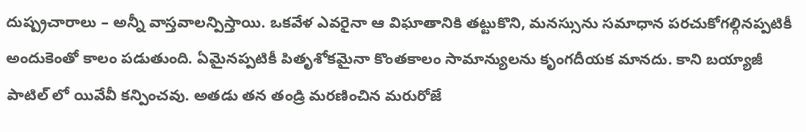దుష్ప్రచారాలు – అన్నీ వాస్తవాలన్పిస్తాయి. ఒకవేళ ఎవరైనా ఆ విఘాతానికి తట్టుకొని, మనస్సును సమాధాన పరచుకోగల్గినప్పటికీ అందుకెంతో కాలం పడుతుంది. ఏమైనప్పటికీ పితృశోకమైనా కొంతకాలం సామాన్యులను కృంగదీయక మానదు. కాని బయ్యాజీ పాటిల్ లో యివేవీ కన్పించవు. అతడు తన తండ్రి మరణించిన మరురోజే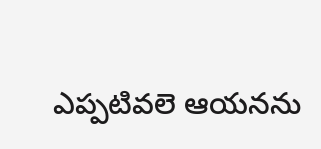ఎప్పటివలె ఆయనను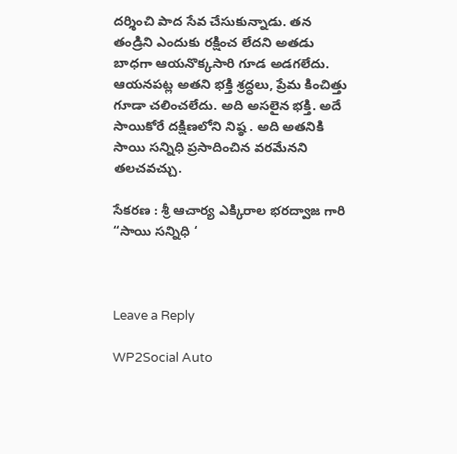దర్శించి పాద సేవ చేసుకున్నాడు. తన తండ్రిని ఎందుకు రక్షించ లేదని అతడు బాధగా ఆయనొక్కసారి గూడ అడగలేదు. ఆయనపట్ల అతని భక్తి శ్రద్ధలు, ప్రేమ కించిత్తు గూడా చలించలేదు. అది అసలైన భక్తి. అదే సాయికోరే దక్షిణలోని నిష్ఠ . అది అతనికి సాయి సన్నిధి ప్రసాదించిన వరమేనని తలచవచ్చు.

సేకరణ : శ్రీ ఆచార్య ఎక్కిరాల భరద్వాజ గారి “సాయి సన్నిధి ‘



Leave a Reply

WP2Social Auto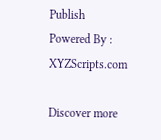Publish Powered By : XYZScripts.com

Discover more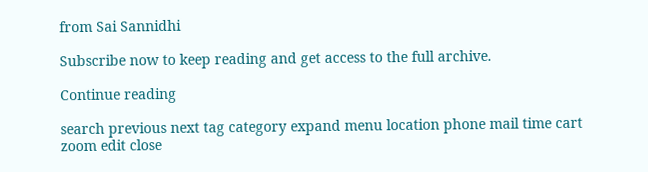from Sai Sannidhi

Subscribe now to keep reading and get access to the full archive.

Continue reading

search previous next tag category expand menu location phone mail time cart zoom edit close